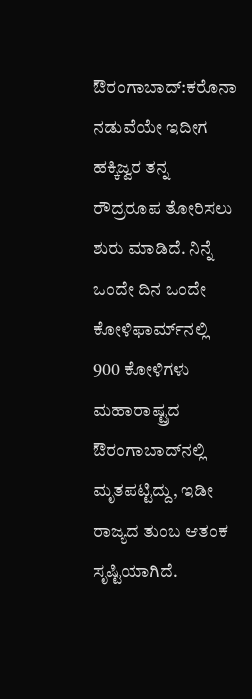ಔರಂಗಾಬಾದ್:ಕರೊನಾ ನಡುವೆಯೇ ಇದೀಗ ಹಕ್ಕಿಜ್ವರ ತನ್ನ ರೌದ್ರರೂಪ ತೋರಿಸಲು ಶುರು ಮಾಡಿದೆ. ನಿನ್ನೆ ಒಂದೇ ದಿನ ಒಂದೇ ಕೋಳಿಫಾರ್ಮ್‌ನಲ್ಲಿ 900 ಕೋಳಿಗಳು ಮಹಾರಾಷ್ಟ್ರದ ಔರಂಗಾಬಾದ್‌ನಲ್ಲಿ ಮೃತಪಟ್ಟಿದ್ದು, ಇಡೀ ರಾಜ್ಯದ ತುಂಬ ಆತಂಕ ಸೃಷ್ಟಿಯಾಗಿದೆ.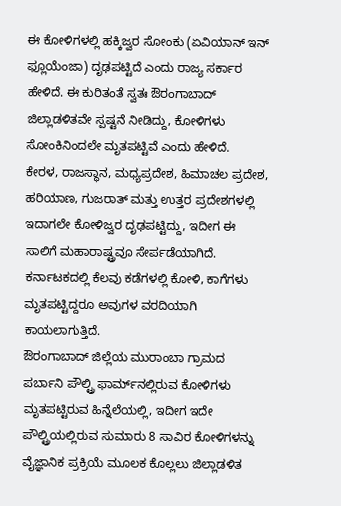ಈ ಕೋಳಿಗಳಲ್ಲಿ ಹಕ್ಕಿಜ್ವರ ಸೋಂಕು (ಏವಿಯಾನ್ ಇನ್ ಫ್ಲೂಯೆಂಜಾ) ದೃಢಪಟ್ಟಿದೆ ಎಂದು ರಾಜ್ಯ ಸರ್ಕಾರ ಹೇಳಿದೆ. ಈ ಕುರಿತಂತೆ ಸ್ವತಃ ಔರಂಗಾಬಾದ್ ಜಿಲ್ಲಾಡಳಿತವೇ ಸ್ಪಷ್ಟನೆ ನೀಡಿದ್ದು, ಕೋಳಿಗಳು ಸೋಂಕಿನಿಂದಲೇ ಮೃತಪಟ್ಟಿವೆ ಎಂದು ಹೇಳಿದೆ.
ಕೇರಳ, ರಾಜಸ್ಥಾನ, ಮಧ್ಯಪ್ರದೇಶ, ಹಿಮಾಚಲ ಪ್ರದೇಶ, ಹರಿಯಾಣ, ಗುಜರಾತ್ ಮತ್ತು ಉತ್ತರ ಪ್ರದೇಶಗಳಲ್ಲಿ ಇದಾಗಲೇ ಕೋಳಿಜ್ವರ ದೃಢಪಟ್ಟಿದ್ದು, ಇದೀಗ ಈ ಸಾಲಿಗೆ ಮಹಾರಾಷ್ಟ್ರವೂ ಸೇರ್ಪಡೆಯಾಗಿದೆ. ಕರ್ನಾಟಕದಲ್ಲಿ ಕೆಲವು ಕಡೆಗಳಲ್ಲಿ ಕೋಳಿ, ಕಾಗೆಗಳು ಮೃತಪಟ್ಟಿದ್ದರೂ ಅವುಗಳ ವರದಿಯಾಗಿ ಕಾಯಲಾಗುತ್ತಿದೆ.
ಔರಂಗಾಬಾದ್ ಜಿಲ್ಲೆಯ ಮುರಾಂಬಾ ಗ್ರಾಮದ ಪರ್ಬಾನಿ ಪೌಲ್ಟ್ರಿ ಫಾರ್ಮ್‌ನಲ್ಲಿರುವ ಕೋಳಿಗಳು ಮೃತಪಟ್ಟಿರುವ ಹಿನ್ನೆಲೆಯಲ್ಲಿ, ಇದೀಗ ಇದೇ ಪೌಲ್ಟ್ರಿಯಲ್ಲಿರುವ ಸುಮಾರು 8 ಸಾವಿರ ಕೋಳಿಗಳನ್ನು ವೈಜ್ಞಾನಿಕ ಪ್ರಕ್ರಿಯೆ ಮೂಲಕ ಕೊಲ್ಲಲು ಜಿಲ್ಲಾಡಳಿತ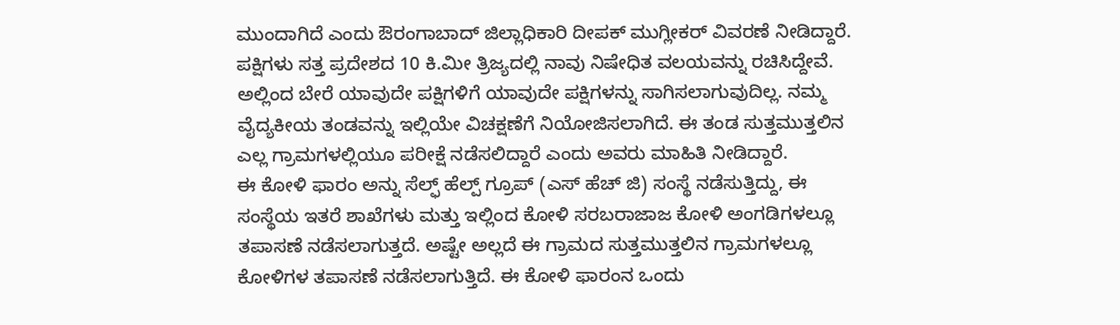ಮುಂದಾಗಿದೆ ಎಂದು ಔರಂಗಾಬಾದ್ ಜಿಲ್ಲಾಧಿಕಾರಿ ದೀಪಕ್ ಮುಗ್ಲೀಕರ್ ವಿವರಣೆ ನೀಡಿದ್ದಾರೆ.
ಪಕ್ಷಿಗಳು ಸತ್ತ ಪ್ರದೇಶದ 10 ಕಿ.ಮೀ ತ್ರಿಜ್ಯದಲ್ಲಿ ನಾವು ನಿಷೇಧಿತ ವಲಯವನ್ನು ರಚಿಸಿದ್ದೇವೆ. ಅಲ್ಲಿಂದ ಬೇರೆ ಯಾವುದೇ ಪಕ್ಷಿಗಳಿಗೆ ಯಾವುದೇ ಪಕ್ಷಿಗಳನ್ನು ಸಾಗಿಸಲಾಗುವುದಿಲ್ಲ. ನಮ್ಮ ವೈದ್ಯಕೀಯ ತಂಡವನ್ನು ಇಲ್ಲಿಯೇ ವಿಚಕ್ಷಣೆಗೆ ನಿಯೋಜಿಸಲಾಗಿದೆ. ಈ ತಂಡ ಸುತ್ತಮುತ್ತಲಿನ ಎಲ್ಲ ಗ್ರಾಮಗಳಲ್ಲಿಯೂ ಪರೀಕ್ಷೆ ನಡೆಸಲಿದ್ದಾರೆ ಎಂದು ಅವರು ಮಾಹಿತಿ ನೀಡಿದ್ದಾರೆ.
ಈ ಕೋಳಿ ಫಾರಂ ಅನ್ನು ಸೆಲ್ಫ್‌ ಹೆಲ್ಪ್ ಗ್ರೂಪ್ (ಎಸ್ ಹೆಚ್ ಜಿ) ಸಂಸ್ಥೆ ನಡೆಸುತ್ತಿದ್ದು, ಈ ಸಂಸ್ಥೆಯ ಇತರೆ ಶಾಖೆಗಳು ಮತ್ತು ಇಲ್ಲಿಂದ ಕೋಳಿ ಸರಬರಾಜಾಜ ಕೋಳಿ ಅಂಗಡಿಗಳಲ್ಲೂ ತಪಾಸಣೆ ನಡೆಸಲಾಗುತ್ತದೆ. ಅಷ್ಟೇ ಅಲ್ಲದೆ ಈ ಗ್ರಾಮದ ಸುತ್ತಮುತ್ತಲಿನ ಗ್ರಾಮಗಳಲ್ಲೂ ಕೋಳಿಗಳ ತಪಾಸಣೆ ನಡೆಸಲಾಗುತ್ತಿದೆ. ಈ ಕೋಳಿ ಫಾರಂನ ಒಂದು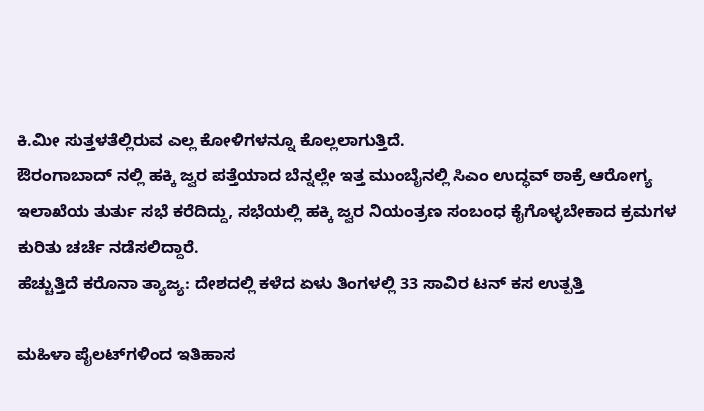ಕಿ.ಮೀ ಸುತ್ತಳತೆಲ್ಲಿರುವ ಎಲ್ಲ ಕೋಳಿಗಳನ್ನೂ ಕೊಲ್ಲಲಾಗುತ್ತಿದೆ.
ಔರಂಗಾಬಾದ್ ನಲ್ಲಿ ಹಕ್ಕಿ ಜ್ವರ ಪತ್ತೆಯಾದ ಬೆನ್ನಲ್ಲೇ ಇತ್ತ ಮುಂಬೈನಲ್ಲಿ ಸಿಎಂ ಉದ್ಧವ್ ಠಾಕ್ರೆ ಆರೋಗ್ಯ ಇಲಾಖೆಯ ತುರ್ತು ಸಭೆ ಕರೆದಿದ್ದು, ಸಭೆಯಲ್ಲಿ ಹಕ್ಕಿ ಜ್ವರ ನಿಯಂತ್ರಣ ಸಂಬಂಧ ಕೈಗೊಳ್ಳಬೇಕಾದ ಕ್ರಮಗಳ ಕುರಿತು ಚರ್ಚೆ ನಡೆಸಲಿದ್ದಾರೆ.
ಹೆಚ್ಚುತ್ತಿದೆ ಕರೊನಾ ತ್ಯಾಜ್ಯ: ದೇಶದಲ್ಲಿ ಕಳೆದ ಏಳು ತಿಂಗಳಲ್ಲಿ 33 ಸಾವಿರ ಟನ್ ಕಸ ಉತ್ಪತ್ತಿ

ಮಹಿಳಾ ಪೈಲಟ್‌ಗಳಿಂದ ಇತಿಹಾಸ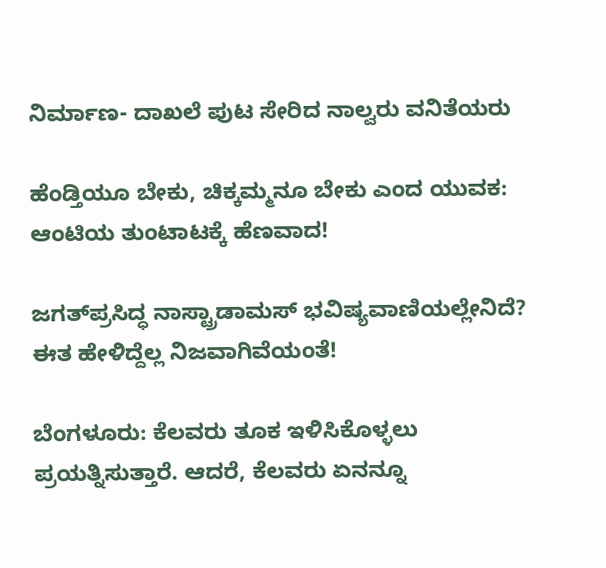ನಿರ್ಮಾಣ- ದಾಖಲೆ ಪುಟ ಸೇರಿದ ನಾಲ್ವರು ವನಿತೆಯರು

ಹೆಂಡ್ತಿಯೂ ಬೇಕು, ಚಿಕ್ಕಮ್ಮನೂ ಬೇಕು ಎಂದ ಯುವಕ: ಆಂಟಿಯ ತುಂಟಾಟಕ್ಕೆ ಹೆಣವಾದ!

ಜಗತ್‌ಪ್ರಸಿದ್ಧ ನಾಸ್ಟ್ರಾಡಾಮಸ್ ಭವಿಷ್ಯವಾಣಿಯಲ್ಲೇನಿದೆ? ಈತ ಹೇಳಿದ್ದೆಲ್ಲ ನಿಜವಾಗಿವೆಯಂತೆ!

ಬೆಂಗಳೂರು: ಕೆಲವರು ತೂಕ ಇಳಿಸಿಕೊಳ್ಳಲು ಪ್ರಯತ್ನಿಸುತ್ತಾರೆ. ಆದರೆ, ಕೆಲವರು ಏನನ್ನೂ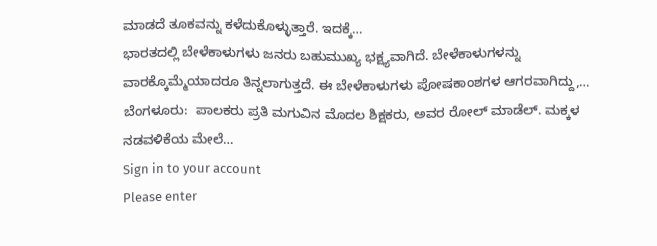ಮಾಡದೆ ತೂಕವನ್ನು ಕಳೆದುಕೊಳ್ಳುತ್ತಾರೆ. ಇದಕ್ಕೆ…
ಭಾರತದಲ್ಲಿ ಬೇಳೆಕಾಳುಗಳು ಜನರು ಬಹುಮುಖ್ಯ ಭಕ್ಷ್ಯವಾಗಿದೆ. ಬೇಳೆಕಾಳುಗಳನ್ನು ವಾರಕ್ಕೊಮ್ಮೆಯಾದರೂ ತಿನ್ನಲಾಗುತ್ತದೆ. ಈ ಬೇಳೆಕಾಳುಗಳು ಪೋಷಕಾಂಶಗಳ ಆಗರವಾಗಿದ್ದು,…
ಬೆಂಗಳೂರು:  ಪಾಲಕರು ಪ್ರತಿ ಮಗುವಿನ ಮೊದಲ ಶಿಕ್ಷಕರು, ಅವರ ರೋಲ್ ಮಾಡೆಲ್. ಮಕ್ಕಳ ನಡವಳಿಕೆಯ ಮೇಲೆ…
Sign in to your account
Please enter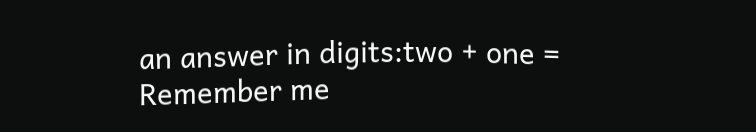an answer in digits:two + one =
Remember me